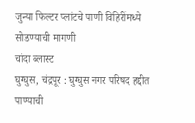जुन्या फिल्टर प्लांटचे पाणी विहिरींमध्ये सोडण्याची मागणी
चांदा ब्लास्ट
घुग्घुस, चंद्रपूर : घुग्घुस नगर परिषद हद्दीत पाण्याची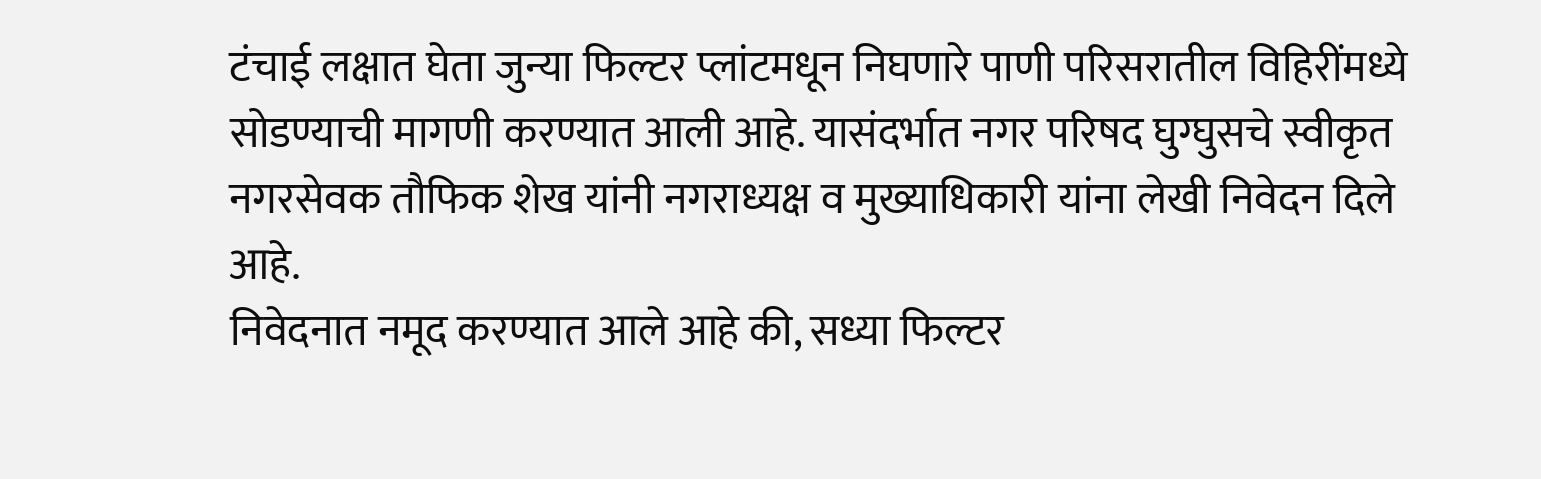टंचाई लक्षात घेता जुन्या फिल्टर प्लांटमधून निघणारे पाणी परिसरातील विहिरींमध्ये सोडण्याची मागणी करण्यात आली आहे. यासंदर्भात नगर परिषद घुग्घुसचे स्वीकृत नगरसेवक तौफिक शेख यांनी नगराध्यक्ष व मुख्याधिकारी यांना लेखी निवेदन दिले आहे.
निवेदनात नमूद करण्यात आले आहे की, सध्या फिल्टर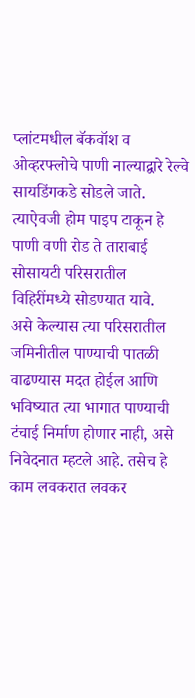प्लांटमधील बॅकवॉश व ओव्हरफ्लोचे पाणी नाल्याद्वारे रेल्वे सायडिंगकडे सोडले जाते. त्याऐवजी होम पाइप टाकून हे पाणी वणी रोड ते ताराबाई सोसायटी परिसरातील विहिरींमध्ये सोडण्यात यावे.
असे केल्यास त्या परिसरातील जमिनीतील पाण्याची पातळी वाढण्यास मदत होईल आणि भविष्यात त्या भागात पाण्याची टंचाई निर्माण होणार नाही, असे निवेदनात म्हटले आहे. तसेच हे काम लवकरात लवकर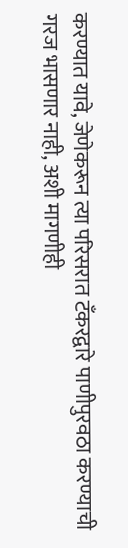करण्यात यावे, जेणेकरून त्या परिसरात टँकरद्वारे पाणीपुरवठा करण्याची गरज भासणार नाही, अशी मागणीही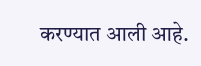करण्यात आली आहे.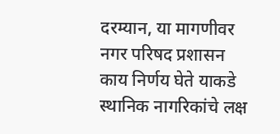दरम्यान, या मागणीवर नगर परिषद प्रशासन काय निर्णय घेते याकडे स्थानिक नागरिकांचे लक्ष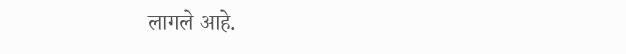लागले आहे.